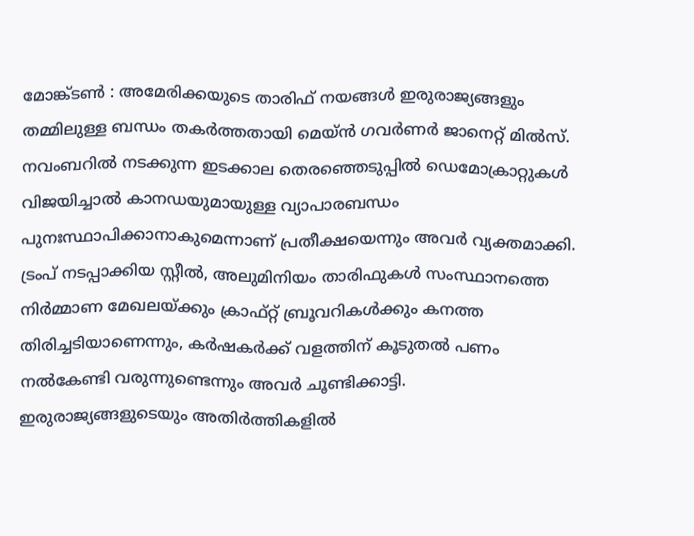മോങ്ക്ടൺ : അമേരിക്കയുടെ താരിഫ് നയങ്ങൾ ഇരുരാജ്യങ്ങളും തമ്മിലുള്ള ബന്ധം തകർത്തതായി മെയ്ൻ ഗവർണർ ജാനെറ്റ് മിൽസ്. നവംബറിൽ നടക്കുന്ന ഇടക്കാല തെരഞ്ഞെടുപ്പിൽ ഡെമോക്രാറ്റുകൾ വിജയിച്ചാൽ കാനഡയുമായുള്ള വ്യാപാരബന്ധം പുനഃസ്ഥാപിക്കാനാകുമെന്നാണ് പ്രതീക്ഷയെന്നും അവർ വ്യക്തമാക്കി. ട്രംപ് നടപ്പാക്കിയ സ്റ്റീൽ, അലുമിനിയം താരിഫുകൾ സംസ്ഥാനത്തെ നിർമ്മാണ മേഖലയ്ക്കും ക്രാഫ്റ്റ് ബ്രൂവറികൾക്കും കനത്ത തിരിച്ചടിയാണെന്നും, കർഷകർക്ക് വളത്തിന് കൂടുതൽ പണം നൽകേണ്ടി വരുന്നുണ്ടെന്നും അവർ ചൂണ്ടിക്കാട്ടി.
ഇരുരാജ്യങ്ങളുടെയും അതിർത്തികളിൽ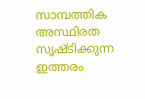സാമ്പത്തിക അസ്ഥിരത സൃഷ്ടിക്കുന്ന ഇത്തരം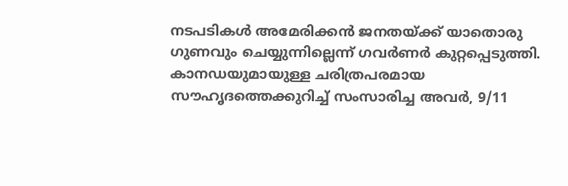നടപടികൾ അമേരിക്കൻ ജനതയ്ക്ക് യാതൊരു ഗുണവും ചെയ്യുന്നില്ലെന്ന് ഗവർണർ കുറ്റപ്പെടുത്തി. കാനഡയുമായുള്ള ചരിത്രപരമായ സൗഹൃദത്തെക്കുറിച്ച് സംസാരിച്ച അവർ, 9/11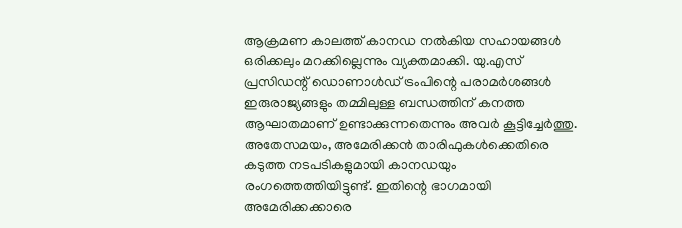ആക്രമണ കാലത്ത് കാനഡ നൽകിയ സഹായങ്ങൾ ഒരിക്കലും മറക്കില്ലെന്നും വ്യക്തമാക്കി. യു.എസ് പ്രസിഡന്റ് ഡൊണാൾഡ് ട്രംപിന്റെ പരാമർശങ്ങൾ ഇരുരാജ്യങ്ങളും തമ്മിലുള്ള ബന്ധത്തിന് കനത്ത ആഘാതമാണ് ഉണ്ടാക്കുന്നതെന്നും അവർ കൂട്ടിച്ചേർത്തു.
അതേസമയം, അമേരിക്കൻ താരിഫുകൾക്കെതിരെ കടുത്ത നടപടികളുമായി കാനഡയും രംഗത്തെത്തിയിട്ടുണ്ട്. ഇതിന്റെ ഭാഗമായി അമേരിക്കക്കാരെ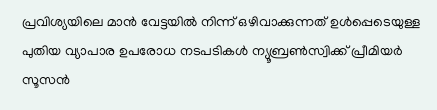പ്രവിശ്യയിലെ മാൻ വേട്ടയിൽ നിന്ന് ഒഴിവാക്കുന്നത് ഉൾപ്പെടെയുള്ള പുതിയ വ്യാപാര ഉപരോധ നടപടികൾ ന്യൂബ്രൺസ്വിക്ക് പ്രീമിയർ സൂസൻ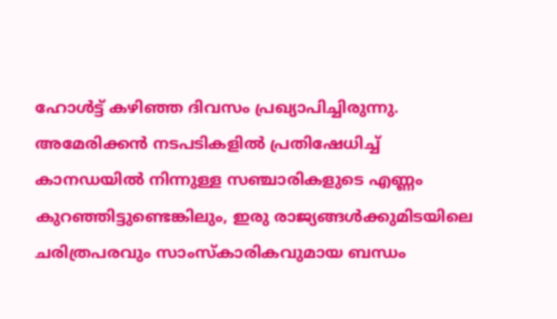ഹോൾട്ട് കഴിഞ്ഞ ദിവസം പ്രഖ്യാപിച്ചിരുന്നു. അമേരിക്കൻ നടപടികളിൽ പ്രതിഷേധിച്ച് കാനഡയിൽ നിന്നുള്ള സഞ്ചാരികളുടെ എണ്ണം കുറഞ്ഞിട്ടുണ്ടെങ്കിലും, ഇരു രാജ്യങ്ങൾക്കുമിടയിലെ ചരിത്രപരവും സാംസ്കാരികവുമായ ബന്ധം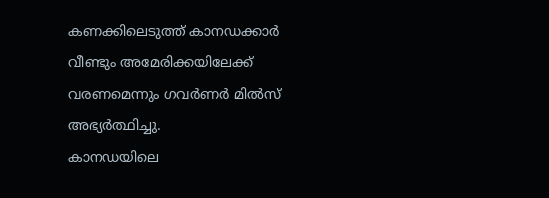കണക്കിലെടുത്ത് കാനഡക്കാർ വീണ്ടും അമേരിക്കയിലേക്ക് വരണമെന്നും ഗവർണർ മിൽസ് അഭ്യർത്ഥിച്ചു.
കാനഡയിലെ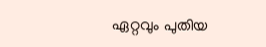ഏറ്റവും പുതിയ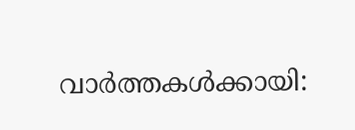വാർത്തകൾക്കായി: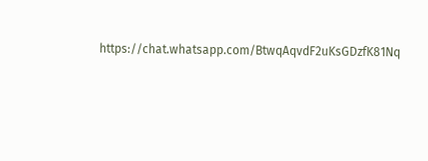https://chat.whatsapp.com/BtwqAqvdF2uKsGDzfK81Nq